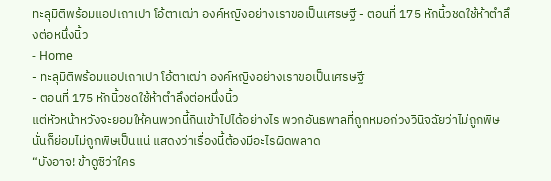ทะลุมิติพร้อมแอปเถาเปา โอ้ตาเฒ่า องค์หญิงอย่างเราขอเป็นเศรษฐี - ตอนที่ 175 หักนิ้วชดใช้ห้าตำลึงต่อหนึ่งนิ้ว
- Home
- ทะลุมิติพร้อมแอปเถาเปา โอ้ตาเฒ่า องค์หญิงอย่างเราขอเป็นเศรษฐี
- ตอนที่ 175 หักนิ้วชดใช้ห้าตำลึงต่อหนึ่งนิ้ว
แต่หัวหน้าหวังจะยอมให้คนพวกนี้กินเข้าไปได้อย่างไร พวกอันธพาลที่ถูกหมอก่วงวินิจฉัยว่าไม่ถูกพิษ นั่นก็ย่อมไม่ถูกพิษเป็นแน่ แสดงว่าเรื่องนี้ต้องมีอะไรผิดพลาด
“บังอาจ! ข้าดูซิว่าใคร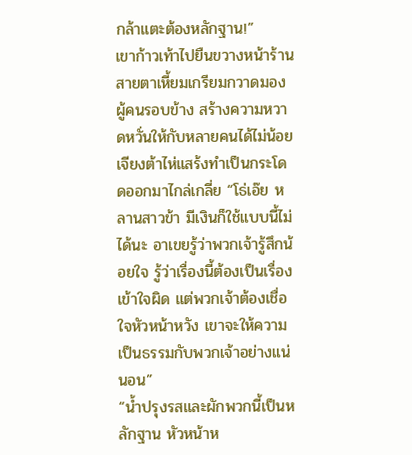กล้าแตะต้องหลักฐาน!”
เขาก้าวเท้าไปยืนขวางหน้าร้าน สายตาเหี้ยมเกรียมกวาดมองผู้คนรอบข้าง สร้างความหวาดหวั่นให้กับหลายคนได้ไม่น้อย
เจียงต้าไห่แสร้งทำเป็นกระโดดออกมาไกล่เกลี่ย “โธ่เอ๊ย หลานสาวข้า มีเงินก็ใช้แบบนี้ไม่ได้นะ อาเขยรู้ว่าพวกเจ้ารู้สึกน้อยใจ รู้ว่าเรื่องนี้ต้องเป็นเรื่องเข้าใจผิด แต่พวกเจ้าต้องเชื่อใจหัวหน้าหวัง เขาจะให้ความเป็นธรรมกับพวกเจ้าอย่างแน่นอน”
“น้ำปรุงรสและผักพวกนี้เป็นหลักฐาน หัวหน้าห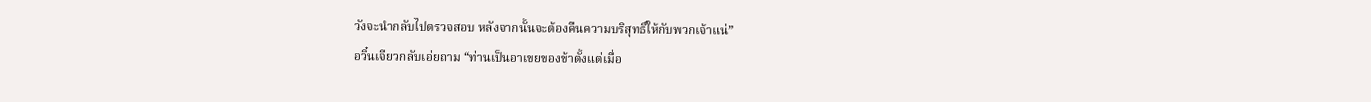วังจะนำกลับไปตรวจสอบ หลังจากนั้นจะต้องคืนความบริสุทธิ์ให้กับพวกเจ้าแน่”
อวิ๋นเจียวกลับเอ่ยถาม “ท่านเป็นอาเขยของข้าตั้งแต่เมื่อ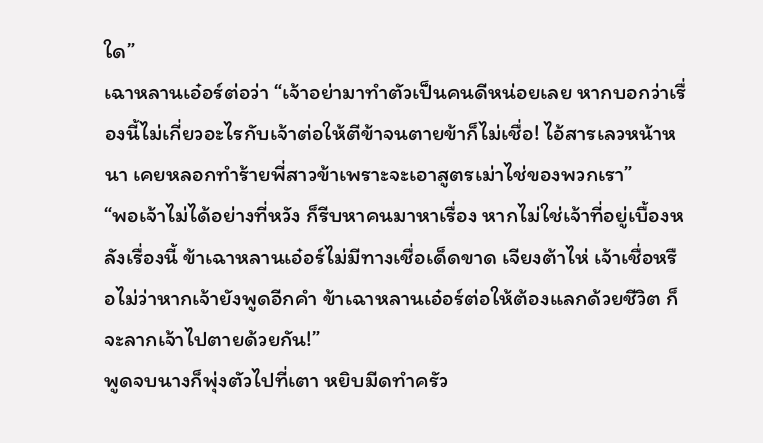ใด”
เฉาหลานเอ๋อร์ต่อว่า “เจ้าอย่ามาทำตัวเป็นคนดีหน่อยเลย หากบอกว่าเรื่องนี้ไม่เกี่ยวอะไรกับเจ้าต่อให้ตีข้าจนตายข้าก็ไม่เชื่อ! ไอ้สารเลวหน้าหนา เคยหลอกทำร้ายพี่สาวข้าเพราะจะเอาสูตรเม่าไช่ของพวกเรา”
“พอเจ้าไม่ได้อย่างที่หวัง ก็รีบหาคนมาหาเรื่อง หากไม่ใช่เจ้าที่อยู่เบื้องหลังเรื่องนี้ ข้าเฉาหลานเอ๋อร์ไม่มีทางเชื่อเด็ดขาด เจียงต้าไห่ เจ้าเชื่อหรือไม่ว่าหากเจ้ายังพูดอีกคำ ข้าเฉาหลานเอ๋อร์ต่อให้ต้องแลกด้วยชีวิต ก็จะลากเจ้าไปตายด้วยกัน!”
พูดจบนางก็พุ่งตัวไปที่เตา หยิบมีดทำครัว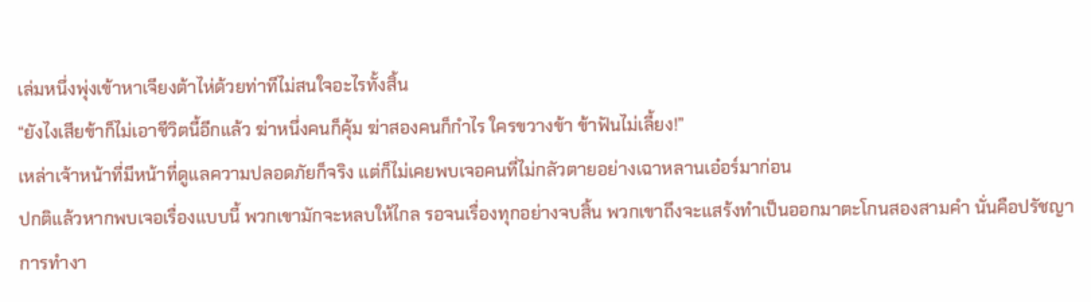เล่มหนึ่งพุ่งเข้าหาเจียงต้าไห่ด้วยท่าทีไม่สนใจอะไรทั้งสิ้น
“ยังไงเสียข้าก็ไม่เอาชีวิตนี้อีกแล้ว ฆ่าหนึ่งคนก็คุ้ม ฆ่าสองคนก็กำไร ใครขวางข้า ข้าฟันไม่เลี้ยง!”
เหล่าเจ้าหน้าที่มีหน้าที่ดูแลความปลอดภัยก็จริง แต่ก็ไม่เคยพบเจอคนที่ไม่กลัวตายอย่างเฉาหลานเอ๋อร์มาก่อน
ปกติแล้วหากพบเจอเรื่องแบบนี้ พวกเขามักจะหลบให้ไกล รอจนเรื่องทุกอย่างจบสิ้น พวกเขาถึงจะแสร้งทำเป็นออกมาตะโกนสองสามคำ นั่นคือปรัชญาการทำงา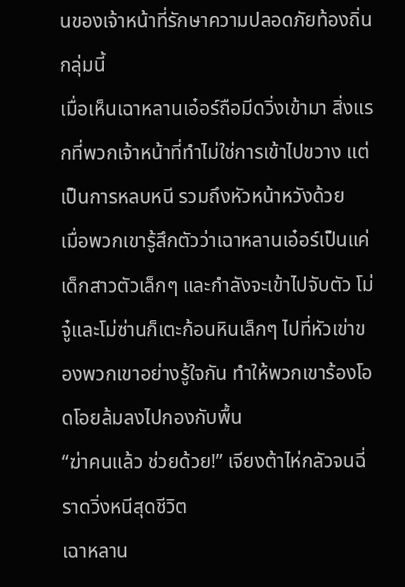นของเจ้าหน้าที่รักษาความปลอดภัยท้องถิ่นกลุ่มนี้
เมื่อเห็นเฉาหลานเอ๋อร์ถือมีดวิ่งเข้ามา สิ่งแรกที่พวกเจ้าหน้าที่ทำไม่ใช่การเข้าไปขวาง แต่เป็นการหลบหนี รวมถึงหัวหน้าหวังด้วย
เมื่อพวกเขารู้สึกตัวว่าเฉาหลานเอ๋อร์เป็นแค่เด็กสาวตัวเล็กๆ และกำลังจะเข้าไปจับตัว โม่จู๋และโม่ซ่านก็เตะก้อนหินเล็กๆ ไปที่หัวเข่าของพวกเขาอย่างรู้ใจกัน ทำให้พวกเขาร้องโอดโอยล้มลงไปกองกับพื้น
“ฆ่าคนแล้ว ช่วยด้วย!” เจียงต้าไห่กลัวจนฉี่ราดวิ่งหนีสุดชีวิต
เฉาหลาน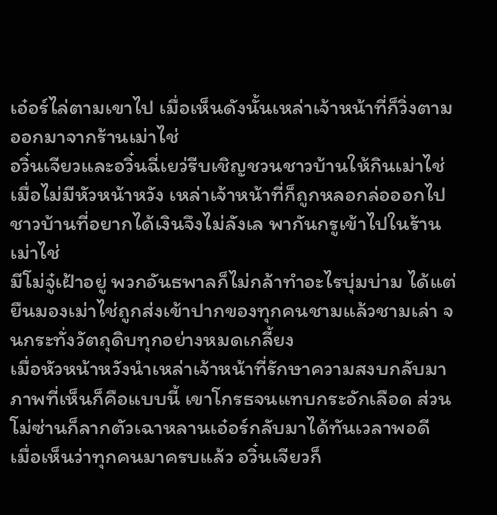เอ๋อร์ไล่ตามเขาไป เมื่อเห็นดังนั้นเหล่าเจ้าหน้าที่ก็วิ่งตามออกมาจากร้านเม่าไช่
อวิ๋นเจียวและอวิ๋นฉี่เยว่รีบเชิญชวนชาวบ้านให้กินเม่าไช่ เมื่อไม่มีหัวหน้าหวัง เหล่าเจ้าหน้าที่ก็ถูกหลอกล่อออกไป ชาวบ้านที่อยากได้เงินจึงไม่ลังเล พากันกรูเข้าไปในร้านเม่าไช่
มีโม่จู๋เฝ้าอยู่ พวกอันธพาลก็ไม่กล้าทำอะไรบุ่มบ่าม ได้แต่ยืนมองเม่าไช่ถูกส่งเข้าปากของทุกคนชามแล้วชามเล่า จนกระทั่งวัตถุดิบทุกอย่างหมดเกลี้ยง
เมื่อหัวหน้าหวังนำเหล่าเจ้าหน้าที่รักษาความสงบกลับมา ภาพที่เห็นก็คือแบบนี้ เขาโกรธจนแทบกระอักเลือด ส่วนโม่ซ่านก็ลากตัวเฉาหลานเอ๋อร์กลับมาได้ทันเวลาพอดี
เมื่อเห็นว่าทุกคนมาครบแล้ว อวิ๋นเจียวก็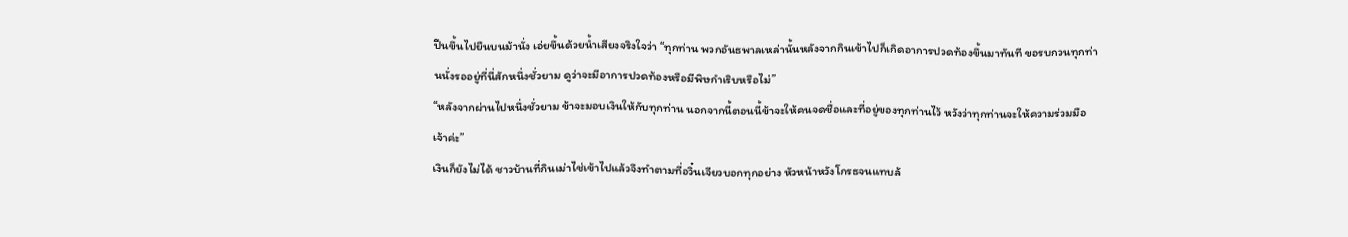ปีนขึ้นไปยืนบนม้านั่ง เอ่ยขึ้นด้วยน้ำเสียงจริงใจว่า “ทุกท่าน พวกอันธพาลเหล่านั้นหลังจากกินเข้าไปก็เกิดอาการปวดท้องขึ้นมาทันที ขอรบกวนทุกท่านนั่งรออยู่ที่นี่สักหนึ่งชั่วยาม ดูว่าจะมีอาการปวดท้องหรือมีพิษกำเริบหรือไม่”
“หลังจากผ่านไปหนึ่งชั่วยาม ข้าจะมอบเงินให้กับทุกท่าน นอกจากนี้ตอนนี้ข้าจะให้คนจดชื่อและที่อยู่ของทุกท่านไว้ หวังว่าทุกท่านจะให้ความร่วมมือเจ้าค่ะ”
เงินก็ยังไม่ได้ ชาวบ้านที่กินเม่าไช่เข้าไปแล้วจึงทำตามที่อวิ๋นเจียวบอกทุกอย่าง หัวหน้าหวังโกรธจนแทบล้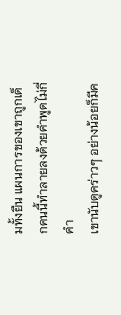มทั้งยืน แผนการของเขาถูกเด็กคนนี้ทำลายลงด้วยคำพูดไม่กี่คำ
เขานับดูคร่าวๆ อย่างน้อยก็มีค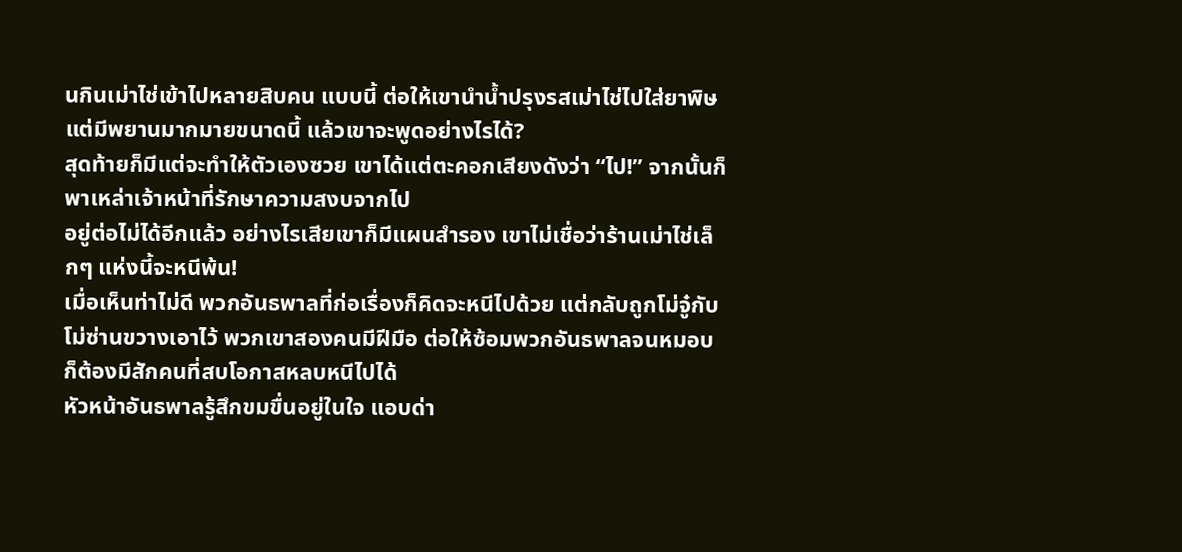นกินเม่าไช่เข้าไปหลายสิบคน แบบนี้ ต่อให้เขานำน้ำปรุงรสเม่าไช่ไปใส่ยาพิษ แต่มีพยานมากมายขนาดนี้ แล้วเขาจะพูดอย่างไรได้?
สุดท้ายก็มีแต่จะทำให้ตัวเองซวย เขาได้แต่ตะคอกเสียงดังว่า “ไป!” จากนั้นก็พาเหล่าเจ้าหน้าที่รักษาความสงบจากไป
อยู่ต่อไม่ได้อีกแล้ว อย่างไรเสียเขาก็มีแผนสำรอง เขาไม่เชื่อว่าร้านเม่าไช่เล็กๆ แห่งนี้จะหนีพ้น!
เมื่อเห็นท่าไม่ดี พวกอันธพาลที่ก่อเรื่องก็คิดจะหนีไปด้วย แต่กลับถูกโม่จู๋กับโม่ซ่านขวางเอาไว้ พวกเขาสองคนมีฝีมือ ต่อให้ซ้อมพวกอันธพาลจนหมอบ ก็ต้องมีสักคนที่สบโอกาสหลบหนีไปได้
หัวหน้าอันธพาลรู้สึกขมขื่นอยู่ในใจ แอบด่า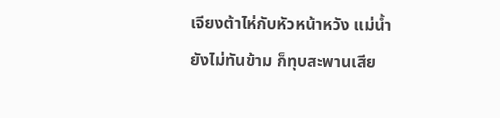เจียงต้าไห่กับหัวหน้าหวัง แม่น้ำยังไม่ทันข้าม ก็ทุบสะพานเสีย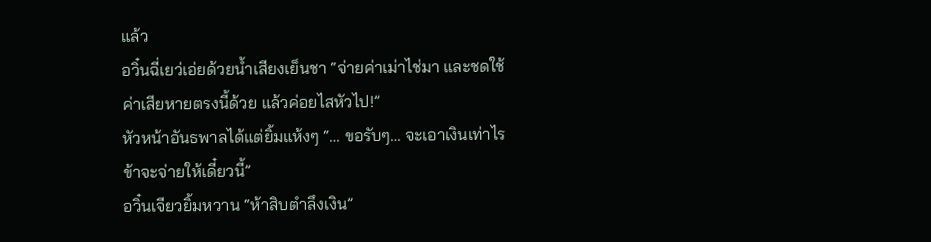แล้ว
อวิ๋นฉี่เยว่เอ่ยด้วยน้ำเสียงเย็นชา “จ่ายค่าเม่าไช่มา และชดใช้ค่าเสียหายตรงนี้ด้วย แล้วค่อยไสหัวไป!”
หัวหน้าอันธพาลได้แต่ยิ้มแห้งๆ “… ขอรับๆ… จะเอาเงินเท่าไร ข้าจะจ่ายให้เดี๋ยวนี้”
อวิ๋นเจียวยิ้มหวาน “ห้าสิบตำลึงเงิน”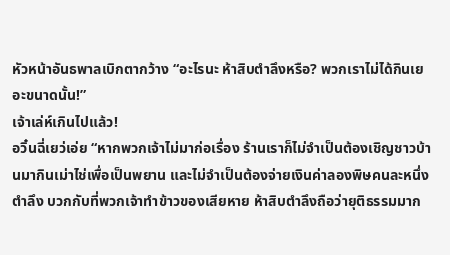หัวหน้าอันธพาลเบิกตากว้าง “อะไรนะ ห้าสิบตำลึงหรือ? พวกเราไม่ได้กินเยอะขนาดนั้น!”
เจ้าเล่ห์เกินไปแล้ว!
อวิ๋นฉี่เยว่เอ่ย “หากพวกเจ้าไม่มาก่อเรื่อง ร้านเราก็ไม่จำเป็นต้องเชิญชาวบ้านมากินเม่าไช่เพื่อเป็นพยาน และไม่จำเป็นต้องจ่ายเงินค่าลองพิษคนละหนึ่งตำลึง บวกกับที่พวกเจ้าทำข้าวของเสียหาย ห้าสิบตำลึงถือว่ายุติธรรมมาก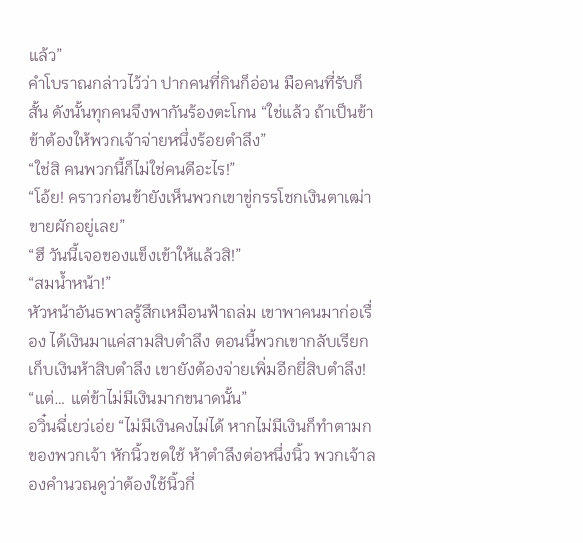แล้ว”
คำโบราณกล่าวไว้ว่า ปากคนที่กินก็อ่อน มือคนที่รับก็สั้น ดังนั้นทุกคนจึงพากันร้องตะโกน “ใช่แล้ว ถ้าเป็นข้า ข้าต้องให้พวกเจ้าจ่ายหนึ่งร้อยตำลึง”
“ใช่สิ คนพวกนี้ก็ไม่ใช่คนดีอะไร!”
“โอ้ย! คราวก่อนข้ายังเห็นพวกเขาขู่กรรโชกเงินตาเฒ่าขายผักอยู่เลย”
“ฮึ วันนี้เจอของแข็งเข้าให้แล้วสิ!”
“สมน้ำหน้า!”
หัวหน้าอันธพาลรู้สึกเหมือนฟ้าถล่ม เขาพาคนมาก่อเรื่อง ได้เงินมาแค่สามสิบตำลึง ตอนนี้พวกเขากลับเรียกเก็บเงินห้าสิบตำลึง เขายังต้องจ่ายเพิ่มอีกยี่สิบตำลึง!
“แต่… แต่ข้าไม่มีเงินมากขนาดนั้น”
อวิ๋นฉี่เยว่เอ่ย “ไม่มีเงินคงไม่ได้ หากไม่มีเงินก็ทำตามกของพวกเจ้า หักนิ้วชดใช้ ห้าตำลึงต่อหนึ่งนิ้ว พวกเจ้าลองคำนวณดูว่าต้องใช้นิ้วกี่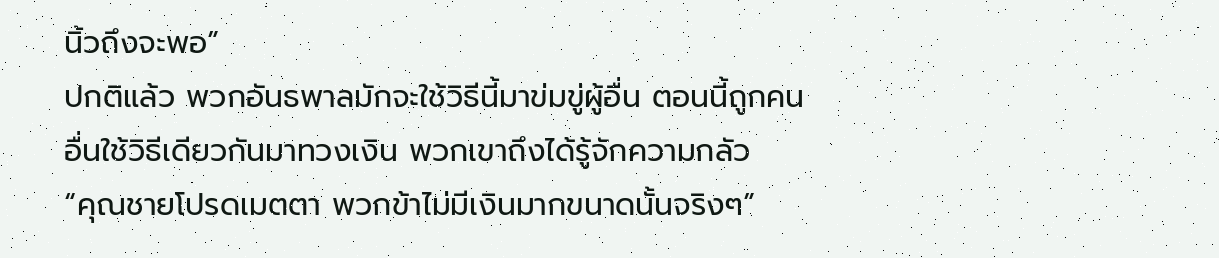นิ้วถึงจะพอ”
ปกติแล้ว พวกอันธพาลมักจะใช้วิธีนี้มาข่มขู่ผู้อื่น ตอนนี้ถูกคนอื่นใช้วิธีเดียวกันมาทวงเงิน พวกเขาถึงได้รู้จักความกลัว
“คุณชายโปรดเมตตา พวกข้าไม่มีเงินมากขนาดนั้นจริงๆ”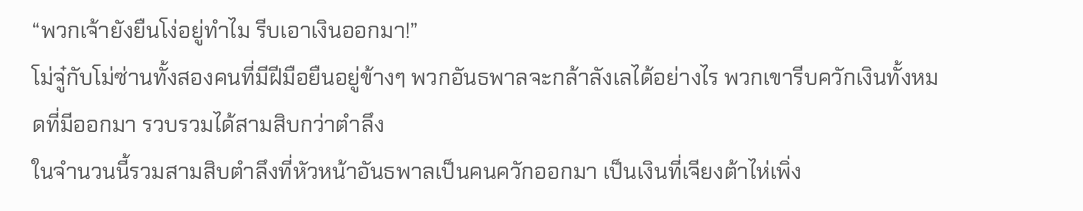“พวกเจ้ายังยืนโง่อยู่ทำไม รีบเอาเงินออกมา!”
โม่จู๋กับโม่ซ่านทั้งสองคนที่มีฝีมือยืนอยู่ข้างๆ พวกอันธพาลจะกล้าลังเลได้อย่างไร พวกเขารีบควักเงินทั้งหมดที่มีออกมา รวบรวมได้สามสิบกว่าตำลึง
ในจำนวนนี้รวมสามสิบตำลึงที่หัวหน้าอันธพาลเป็นคนควักออกมา เป็นเงินที่เจียงต้าไห่เพิ่ง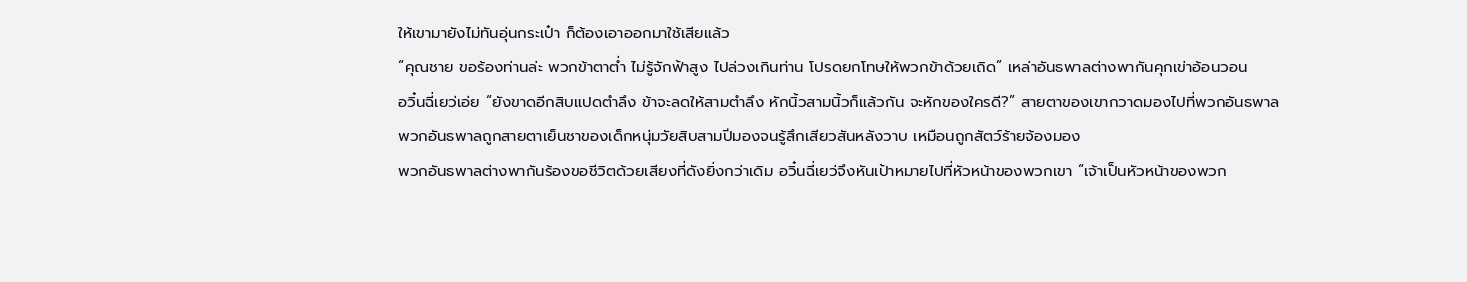ให้เขามายังไม่ทันอุ่นกระเป๋า ก็ต้องเอาออกมาใช้เสียแล้ว
“คุณชาย ขอร้องท่านล่ะ พวกข้าตาต่ำ ไม่รู้จักฟ้าสูง ไปล่วงเกินท่าน โปรดยกโทษให้พวกข้าด้วยเถิด” เหล่าอันธพาลต่างพากันคุกเข่าอ้อนวอน
อวิ๋นฉี่เยว่เอ่ย “ยังขาดอีกสิบแปดตำลึง ข้าจะลดให้สามตำลึง หักนิ้วสามนิ้วก็แล้วกัน จะหักของใครดี?” สายตาของเขากวาดมองไปที่พวกอันธพาล
พวกอันธพาลถูกสายตาเย็นชาของเด็กหนุ่มวัยสิบสามปีมองจนรู้สึกเสียวสันหลังวาบ เหมือนถูกสัตว์ร้ายจ้องมอง
พวกอันธพาลต่างพากันร้องขอชีวิตด้วยเสียงที่ดังยิ่งกว่าเดิม อวิ๋นฉี่เยว่จึงหันเป้าหมายไปที่หัวหน้าของพวกเขา “เจ้าเป็นหัวหน้าของพวก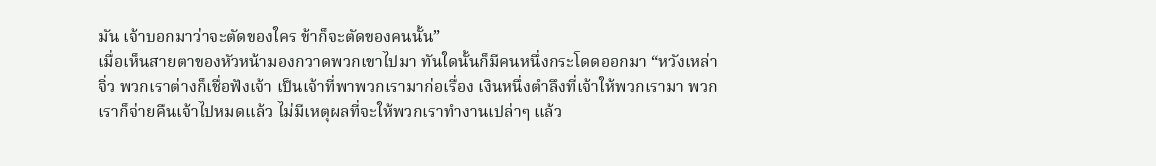มัน เจ้าบอกมาว่าจะตัดของใคร ข้าก็จะตัดของคนนั้น”
เมื่อเห็นสายตาของหัวหน้ามองกวาดพวกเขาไปมา ทันใดนั้นก็มีคนหนึ่งกระโดดออกมา “หวังเหล่าจิ่ว พวกเราต่างก็เชื่อฟังเจ้า เป็นเจ้าที่พาพวกเรามาก่อเรื่อง เงินหนึ่งตำลึงที่เจ้าให้พวกเรามา พวกเราก็จ่ายคืนเจ้าไปหมดแล้ว ไม่มีเหตุผลที่จะให้พวกเราทำงานเปล่าๆ แล้ว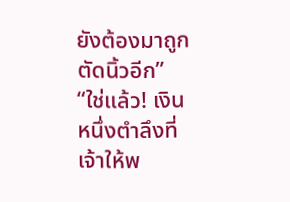ยังต้องมาถูกตัดนิ้วอีก”
“ใช่แล้ว! เงินหนึ่งตำลึงที่เจ้าให้พ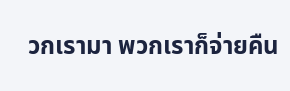วกเรามา พวกเราก็จ่ายคืน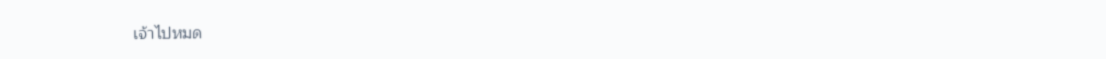เจ้าไปหมด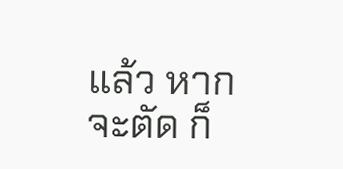แล้ว หากจะตัด ก็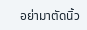อย่ามาตัดนิ้ว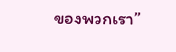ของพวกเรา”